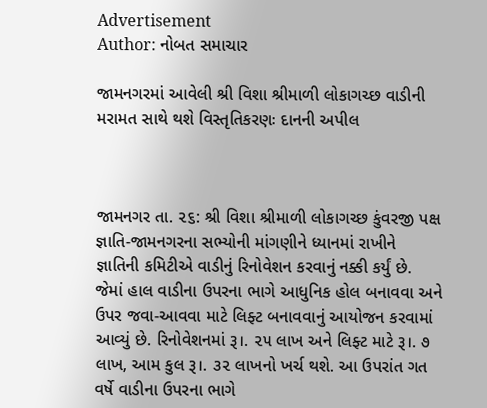Advertisement
Author: નોબત સમાચાર

જામનગરમાં આવેલી શ્રી વિશા શ્રીમાળી લોકાગચ્છ વાડીની મરામત સાથે થશે વિસ્તૃતિકરણઃ દાનની અપીલ



જામનગર તા. ૨૬: શ્રી વિશા શ્રીમાળી લોકાગચ્છ કુંવરજી પક્ષ જ્ઞાતિ-જામનગરના સભ્યોની માંગણીને ધ્યાનમાં રાખીને જ્ઞાતિની કમિટીએ વાડીનું રિનોવેશન કરવાનું નક્કી કર્યું છે. જેમાં હાલ વાડીના ઉપરના ભાગે આધુનિક હોલ બનાવવા અને ઉપર જવા-આવવા માટે લિફ્ટ બનાવવાનું આયોજન કરવામાં આવ્યું છે. રિનોવેશનમાં રૂ।. ૨૫ લાખ અને લિફ્ટ માટે રૂ।. ૭ લાખ, આમ કુલ રૂ।. ૩૨ લાખનો ખર્ચ થશે. આ ઉપરાંત ગત વર્ષે વાડીના ઉપરના ભાગે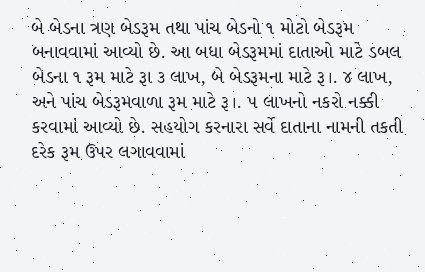બે બેડના ત્રણ બેડરૂમ તથા પાંચ બેડનો ૧ મોટો બેડરૂમ બનાવવામાં આવ્યો છે. આ બધા બેડરૂમમાં દાતાઓ માટે ડબલ બેડના ૧ રૂમ માટે રૂા ૩ લાખ, બે બેડરૂમના માટે રૂ।. ૪ લાખ, અને પાંચ બેડરૂમવાળા રૂમ માટે રૂ।. ૫ લાખનો નકરો નક્કી કરવામાં આવ્યો છે. સહયોગ કરનારા સર્વે દાતાના નામની તકતી દરેક રૂમ ઉપર લગાવવામાં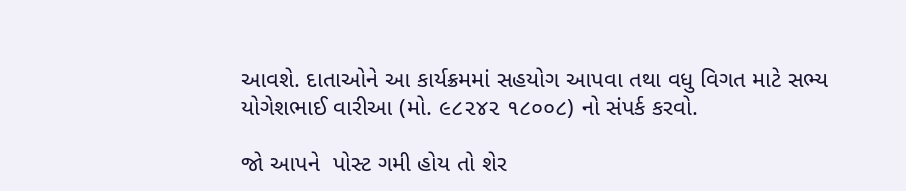આવશે. દાતાઓને આ કાર્યક્રમમાં સહયોગ આપવા તથા વધુ વિગત માટે સભ્ય યોગેશભાઈ વારીઆ (મો. ૯૮૨૪૨ ૧૮૦૦૮) નો સંપર્ક કરવો.

જો આપને  પોસ્ટ ગમી હોય તો શેર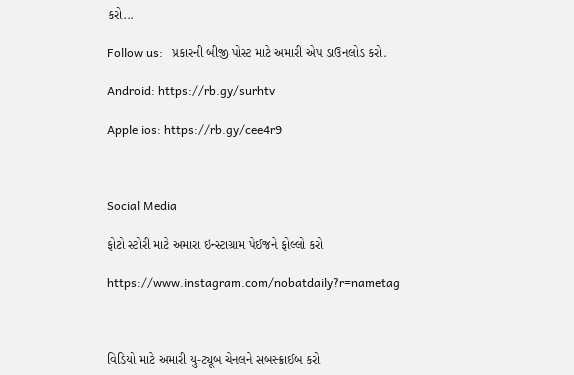કરો...

Follow us:   પ્રકારની બીજી પોસ્ટ માટે અમારી એપ ડાઉનલોડ કરો.

Android: https://rb.gy/surhtv

Apple ios: https://rb.gy/cee4r9



Social Media

ફોટો સ્ટોરી માટે અમારા ઇન્સ્ટાગ્રામ પેઈજને ફોલ્લો કરો

https://www.instagram.com/nobatdaily?r=nametag



વિડિયો માટે અમારી યુ-ટ્યૂબ ચેનલને સબસ્ક્રાઈબ કરો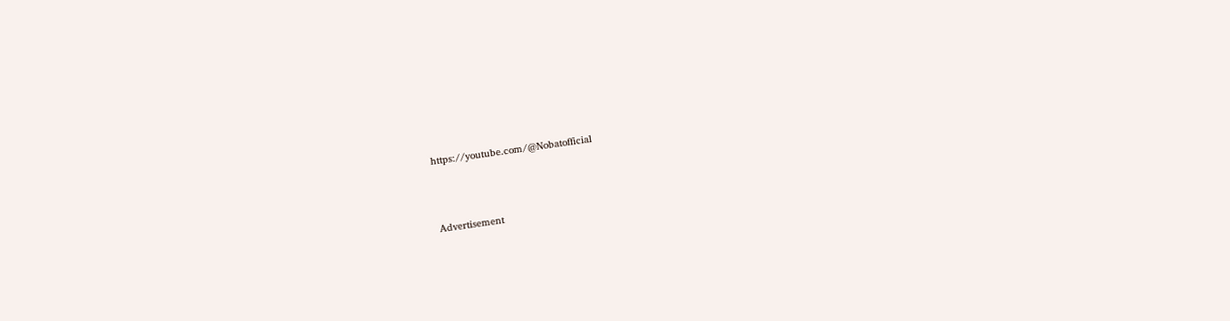https://youtube.com/@Nobatofficial



Advertisement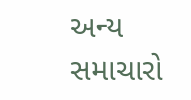અન્ય સમાચારો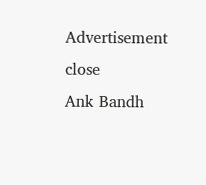Advertisement
close
Ank Bandh